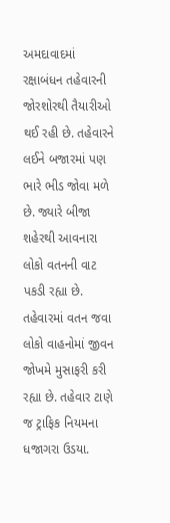અમદાવાદમાં રક્ષાબંધન તહેવારની જોરશોરથી તૈયારીઓ થઈ રહી છે. તહેવારને લઈને બજારમાં પણ ભારે ભીડ જોવા મળે છે. જ્યારે બીજા શહેરથી આવનારા લોકો વતનની વાટ પકડી રહ્યા છે. તહેવારમાં વતન જવા લોકો વાહનોમાં જીવન જોખમે મુસાફરી કરી રહ્યા છે. તહેવાર ટાણે જ ટ્રાફિક નિયમના ધજાગરા ઉડયા.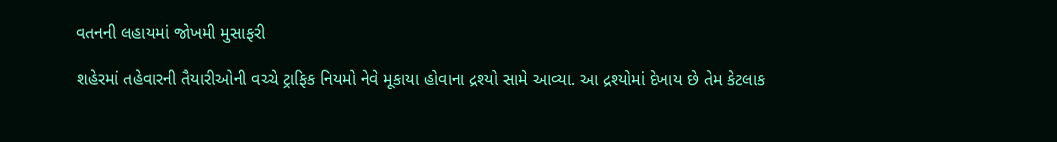વતનની લહાયમાં જોખમી મુસાફરી

શહેરમાં તહેવારની તૈયારીઓની વચ્ચે ટ્રાફિક નિયમો નેવે મૂકાયા હોવાના દ્રશ્યો સામે આવ્યા. આ દ્રશ્યોમાં દેખાય છે તેમ કેટલાક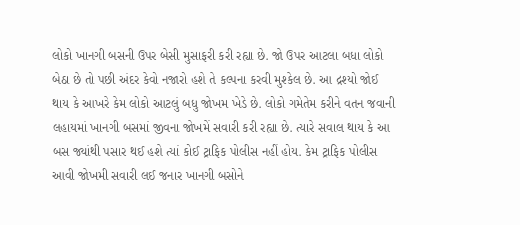લોકો ખાનગી બસની ઉપર બેસી મુસાફરી કરી રહ્યા છે. જો ઉપર આટલા બધા લોકો બેઠા છે તો પછી અંદર કેવો નજારો હશે તે કલ્પના કરવી મુશ્કેલ છે. આ દ્રશ્યો જોઈ થાય કે આખરે કેમ લોકો આટલું બધુ જોખમ ખેડે છે. લોકો ગમેતેમ કરીને વતન જવાની લહાયમાં ખાનગી બસમાં જીવના જોખમેં સવારી કરી રહ્યા છે. ત્યારે સવાલ થાય કે આ બસ જ્યાંથી પસાર થઈ હશે ત્યાં કોઈ ટ્રાફિક પોલીસ નહીં હોય. કેમ ટ્રાફિક પોલીસ આવી જોખમી સવારી લઈ જનાર ખાનગી બસોને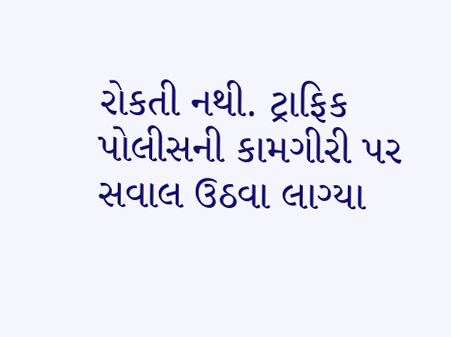રોકતી નથી. ટ્રાફિક પોલીસની કામગીરી પર સવાલ ઉઠવા લાગ્યા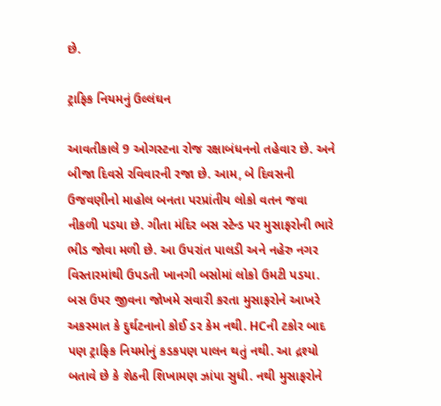છે.

ટ્રાફિક નિયમનું ઉલ્લંઘન

આવતીકાલે 9 ઓગસ્ટના રોજ રક્ષાબંધનનો તહેવાર છે. અને બીજા દિવસે રવિવારની રજા છે. આમ, બે દિવસની ઉજવણીનો માહોલ બનતા પરપ્રાંતીય લોકો વતન જવા નીકળી પડયા છે. ગીતા મંદિર બસ સ્ટેન્ડ પર મુસાફરોની ભારે ભીડ જોવા મળી છે. આ ઉપરાંત પાલડી અને નહેરુ નગર વિસ્તારમાંથી ઉપડતી ખાનગી બસોમાં લોકો ઉમટી પડયા. બસ ઉપર જીવના જોખમે સવારી કરતા મુસાફરોને આખરે અકસ્માત કે દુર્ઘટનાનો કોઈ ડર કેમ નથી. HCની ટકોર બાદ પણ ટ્રાફિક નિયમોનું કડકપણ પાલન થતું નથી. આ દ્રશ્યો બતાવે છે કે શેઠની શિખામણ ઝાંપા સુધી. નથી મુસાફરોને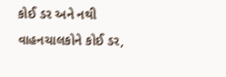કોઈ ડર અને નથી વાહનચાલકોને કોઈ ડર,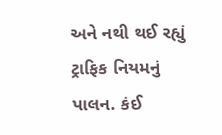અને નથી થઈ રહ્યું ટ્રાફિક નિયમનું પાલન. કંઈ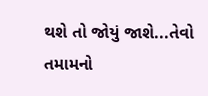થશે તો જોયું જાશે...તેવો તમામનો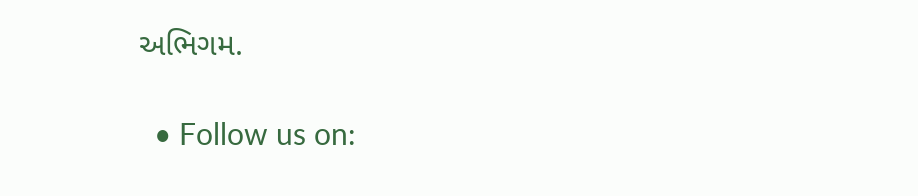અભિગમ.

  • Follow us on: